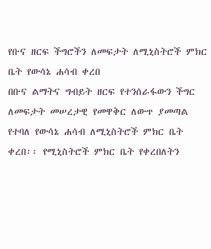የቡና ዘርፍ ችግሮችን ለመፍታት ለሚኒስትሮች ምክር ቤት የውሳኔ ሐሳብ ቀረበ
በቡና ልማትና ግብይት ዘርፍ የተንሰራፋውን ችግር ለመፍታት መሠረታዊ የመዋቅር ለውጥ ያመጣል የተባለ የውሳኔ ሐሳብ ለሚኒስትሮች ምክር ቤት ቀረበ፡፡ የሚኒስትሮች ምክር ቤት የቀረበለትን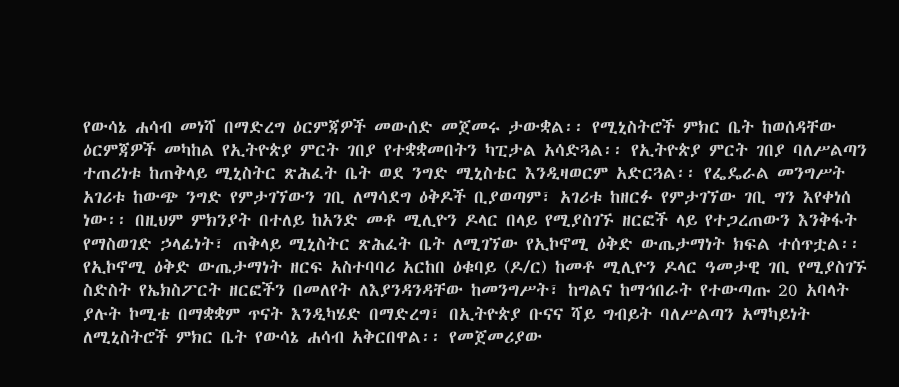የውሳኔ ሐሳብ መነሻ በማድረግ ዕርምጃዎች መውሰድ መጀመሩ ታውቋል፡፡ የሚኒስትሮች ምክር ቤት ከወሰዳቸው ዕርምጃዎች መካከል የኢትዮጵያ ምርት ገበያ የተቋቋመበትን ካፒታል አሳድጓል፡፡ የኢትዮጵያ ምርት ገበያ ባለሥልጣን ተጠሪነቱ ከጠቅላይ ሚኒስትር ጽሕፈት ቤት ወደ ንግድ ሚኒስቴር እንዲዛወርም አድርጓል፡፡ የፌዴራል መንግሥት አገሪቱ ከውጭ ንግድ የምታገኘውን ገቢ ለማሳደግ ዕቅዶች ቢያወጣም፣ አገሪቱ ከዘርፉ የምታገኘው ገቢ ግን እየቀነሰ ነው፡፡ በዚህም ምክንያት በተለይ ከአንድ መቶ ሚሊዮን ዶላር በላይ የሚያስገኙ ዘርፎች ላይ የተጋረጠውን እንቅፋት የማስወገድ ኃላፊነት፣ ጠቅላይ ሚኒስትር ጽሕፈት ቤት ለሚገኘው የኢኮኖሚ ዕቅድ ውጤታማነት ክፍል ተሰጥቷል፡፡ የኢኮኖሚ ዕቅድ ውጤታማነት ዘርፍ አስተባባሪ አርከበ ዕቁባይ (ዶ/ር) ከመቶ ሚሊዮን ዶላር ዓመታዊ ገቢ የሚያስገኙ ስድስት የኤክስፖርት ዘርፎችን በመለየት ለእያንዳንዳቸው ከመንግሥት፣ ከግልና ከማኅበራት የተውጣጡ 20 አባላት ያሉት ኮሚቴ በማቋቋም ጥናት እንዲካሄድ በማድረግ፣ በኢትዮጵያ ቡናና ሻይ ግብይት ባለሥልጣን አማካይነት ለሚኒስትሮች ምክር ቤት የውሳኔ ሐሳብ አቅርበዋል፡፡ የመጀመሪያው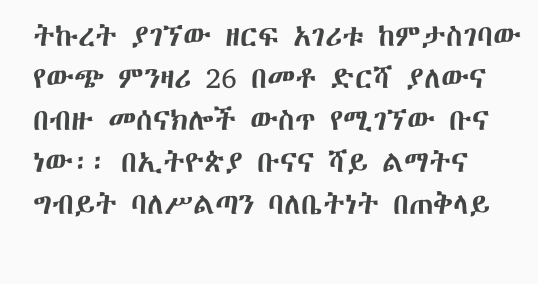ትኩረት ያገኘው ዘርፍ አገሪቱ ከምታስገባው የውጭ ምንዛሪ 26 በመቶ ድርሻ ያለውና በብዙ መሰናክሎች ውስጥ የሚገኘው ቡና ነው፡፡ በኢትዮጵያ ቡናና ሻይ ልማትና ግብይት ባለሥልጣን ባለቤትነት በጠቅላይ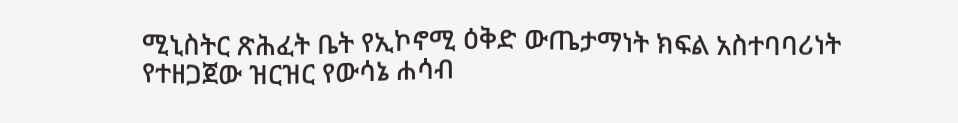ሚኒስትር ጽሕፈት ቤት የኢኮኖሚ ዕቅድ ውጤታማነት ክፍል አስተባባሪነት የተዘጋጀው ዝርዝር የውሳኔ ሐሳብ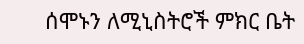ሰሞኑን ለሚኒስትሮች ምክር ቤት